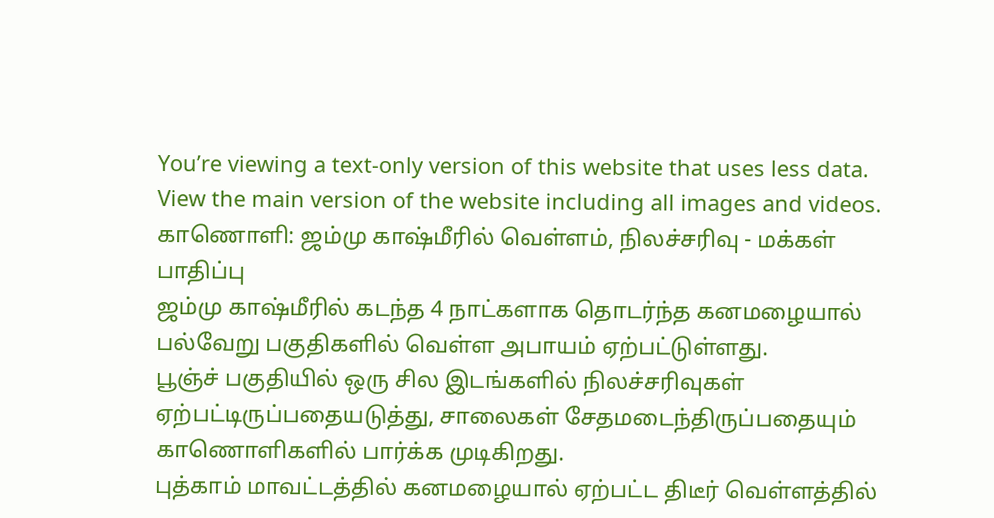You’re viewing a text-only version of this website that uses less data. View the main version of the website including all images and videos.
காணொளி: ஜம்மு காஷ்மீரில் வெள்ளம், நிலச்சரிவு - மக்கள் பாதிப்பு
ஜம்மு காஷ்மீரில் கடந்த 4 நாட்களாக தொடர்ந்த கனமழையால் பல்வேறு பகுதிகளில் வெள்ள அபாயம் ஏற்பட்டுள்ளது.
பூஞ்ச் பகுதியில் ஒரு சில இடங்களில் நிலச்சரிவுகள் ஏற்பட்டிருப்பதையடுத்து, சாலைகள் சேதமடைந்திருப்பதையும் காணொளிகளில் பார்க்க முடிகிறது.
புத்காம் மாவட்டத்தில் கனமழையால் ஏற்பட்ட திடீர் வெள்ளத்தில்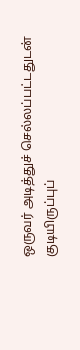ஒருவர் அடித்துச் செல்லப்பட்டதுடன் குடியிருப்புப்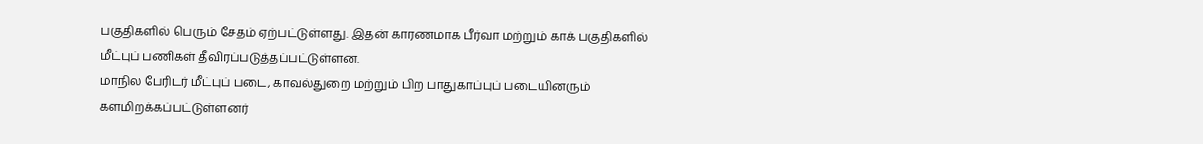பகுதிகளில் பெரும் சேதம் ஏற்பட்டுள்ளது. இதன் காரணமாக பீர்வா மற்றும் காக் பகுதிகளில் மீட்புப் பணிகள் தீவிரப்படுத்தப்பட்டுள்ளன.
மாநில பேரிடர் மீட்புப் படை, காவல்துறை மற்றும் பிற பாதுகாப்புப் படையினரும் களமிறக்கப்பட்டுள்ளனர்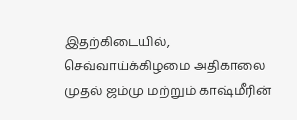இதற்கிடையில், செவ்வாய்க்கிழமை அதிகாலை முதல் ஜம்மு மற்றும் காஷ்மீரின்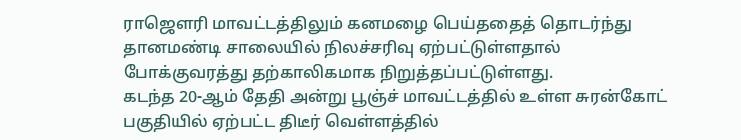ராஜௌரி மாவட்டத்திலும் கனமழை பெய்ததைத் தொடர்ந்து தானமண்டி சாலையில் நிலச்சரிவு ஏற்பட்டுள்ளதால் போக்குவரத்து தற்காலிகமாக நிறுத்தப்பட்டுள்ளது.
கடந்த 20-ஆம் தேதி அன்று பூஞ்ச் மாவட்டத்தில் உள்ள சுரன்கோட் பகுதியில் ஏற்பட்ட திடீர் வெள்ளத்தில்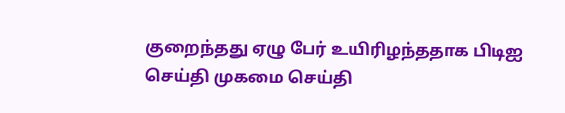குறைந்தது ஏழு பேர் உயிரிழந்ததாக பிடிஐ செய்தி முகமை செய்தி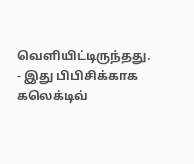வெளியிட்டிருந்தது.
- இது பிபிசிக்காக கலெக்டிவ்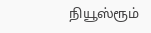நியூஸ்ரூம்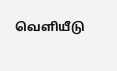வெளியீடு